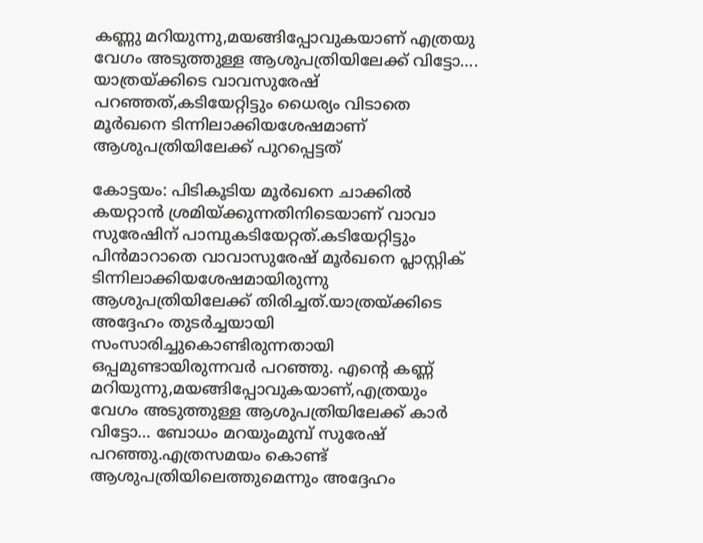കണ്ണു മറിയുന്നു,മയങ്ങിപ്പോവുകയാണ് എത്രയു വേഗം അടുത്തുള്ള ആശുപത്രിയിലേക്ക് വിട്ടോ…. യാത്രയ്ക്കിടെ വാവസുരേഷ് പറഞ്ഞത്,കടിയേറ്റിട്ടും ധൈര്യം വിടാതെ മൂര്‍ഖനെ ടിന്നിലാക്കിയശേഷമാണ് ആശുപത്രിയിലേക്ക് പുറപ്പെട്ടത്

കോട്ടയം: പിടികൂടിയ മൂര്‍ഖനെ ചാക്കില്‍ കയറ്റാന്‍ ശ്രമിയ്ക്കുന്നതിനിടെയാണ് വാവാ സുരേഷിന് പാമ്പുകടിയേറ്റത്.കടിയേറ്റിട്ടും പിന്‍മാറാതെ വാവാസുരേഷ് മൂര്‍ഖനെ പ്ലാസ്റ്റിക് ടിന്നിലാക്കിയശേഷമായിരുന്നു ആശുപത്രിയിലേക്ക് തിരിച്ചത്.യാത്രയ്ക്കിടെ അദ്ദേഹം തുടര്‍ച്ചയായി സംസാരിച്ചുകൊണ്ടിരുന്നതായി ഒപ്പമുണ്ടായിരുന്നവര്‍ പറഞ്ഞു. എന്റെ കണ്ണ് മറിയുന്നു,മയങ്ങിപ്പോവുകയാണ്,എത്രയും വേഗം അടുത്തുള്ള ആശുപത്രിയിലേക്ക് കാര്‍ വിട്ടോ… ബോധം മറയുംമുമ്പ് സുരേഷ് പറഞ്ഞു.എത്രസമയം കൊണ്ട് ആശുപത്രിയിലെത്തുമെന്നും അദ്ദേഹം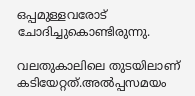ഒപ്പമുള്ളവരോട് ചോദിച്ചുകൊണ്ടിരുന്നു.

വലതുകാലിലെ തുടയിലാണ് കടിയേറ്റത്.അല്‍പ്പസമയം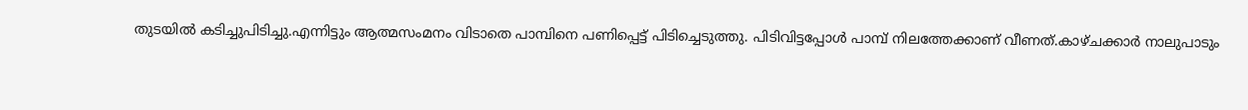തുടയില്‍ കടിച്ചുപിടിച്ചു.എന്നിട്ടും ആത്മസംമനം വിടാതെ പാമ്പിനെ പണിപ്പെട്ട് പിടിച്ചെടുത്തു. പിടിവിട്ടപ്പോള്‍ പാമ്പ് നിലത്തേക്കാണ് വീണത്.കാഴ്ചക്കാര്‍ നാലുപാടും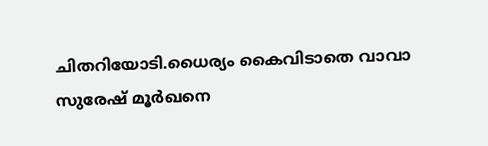ചിതറിയോടി.ധൈര്യം കൈവിടാതെ വാവാ സുരേഷ് മൂര്‍ഖനെ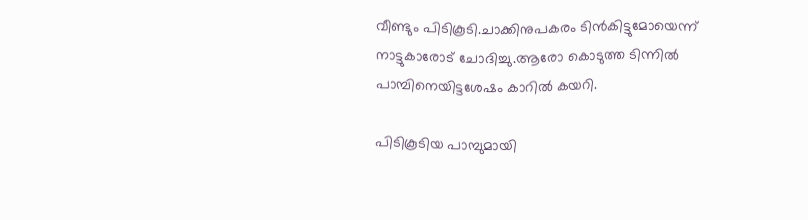വീണ്ടും പിടികൂടി.ചാക്കിനുപകരം ടിന്‍കിട്ടുമോയെന്ന് നാട്ടുകാരോട് ചോദിച്ചു.ആരോ കൊടുത്ത ടിന്നില്‍ പാമ്പിനെയിട്ടശേഷം കാറില്‍ കയറി.

പിടികൂടിയ പാമ്പുമായി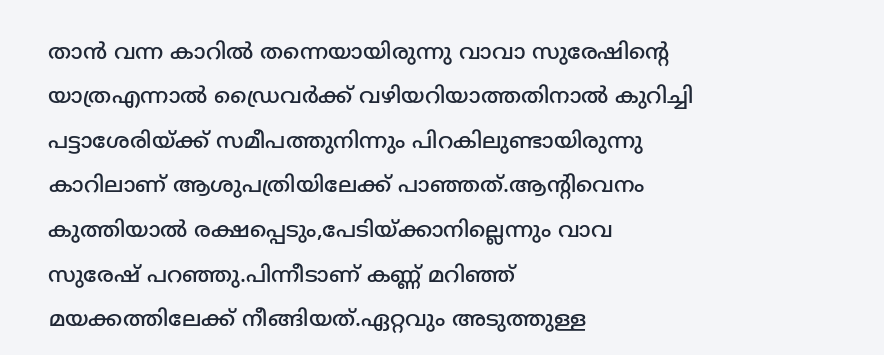താന്‍ വന്ന കാറില്‍ തന്നെയായിരുന്നു വാവാ സുരേഷിന്റെ യാത്രഎന്നാല്‍ ഡ്രൈവര്‍ക്ക് വഴിയറിയാത്തതിനാല്‍ കുറിച്ചി പട്ടാശേരിയ്ക്ക് സമീപത്തുനിന്നും പിറകിലുണ്ടായിരുന്നു കാറിലാണ് ആശുപത്രിയിലേക്ക് പാഞ്ഞത്.ആന്റിവെനം കുത്തിയാല്‍ രക്ഷപ്പെടും,പേടിയ്ക്കാനില്ലെന്നും വാവ സുരേഷ് പറഞ്ഞു.പിന്നീടാണ് കണ്ണ് മറിഞ്ഞ് മയക്കത്തിലേക്ക് നീങ്ങിയത്.ഏറ്റവും അടുത്തുള്ള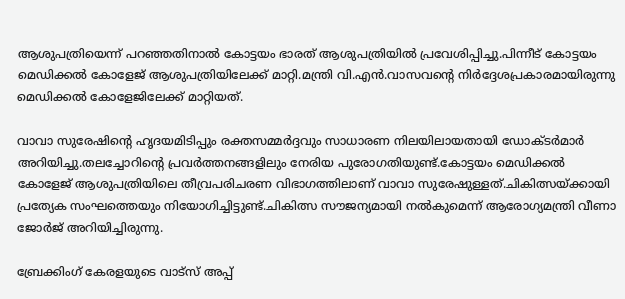ആശുപത്രിയെന്ന് പറഞ്ഞതിനാല്‍ കോട്ടയം ഭാരത് ആശുപത്രിയില്‍ പ്രവേശിപ്പിച്ചു.പിന്നീട് കോട്ടയം മെഡിക്കല്‍ കോളേജ് ആശുപത്രിയിലേക്ക് മാറ്റി.മന്ത്രി വി.എന്‍.വാസവന്റെ നിര്‍ദ്ദേശപ്രകാരമായിരുന്നു മെഡിക്കല്‍ കോളേജിലേക്ക് മാറ്റിയത്.

വാവാ സുരേഷിന്റെ ഹൃദയമിടിപ്പും രക്തസമ്മര്‍ദ്ദവും സാധാരണ നിലയിലായതായി ഡോക്ടര്‍മാര്‍ അറിയിച്ചു.തലച്ചോറിന്റെ പ്രവര്‍ത്തനങ്ങളിലും നേരിയ പുരോഗതിയുണ്ട്.കോട്ടയം മെഡിക്കല്‍ കോളേജ് ആശുപത്രിയിലെ തീവ്രപരിചരണ വിഭാഗത്തിലാണ് വാവാ സുരേഷുള്ളത്.ചികിത്സയ്ക്കായി പ്രത്യേക സംഘത്തെയും നിയോഗിച്ചിട്ടുണ്ട്.ചികിത്സ സൗജന്യമായി നല്‍കുമെന്ന് ആരോഗ്യമന്ത്രി വീണാ ജോര്‍ജ് അറിയിച്ചിരുന്നു.

ബ്രേക്കിംഗ് കേരളയുടെ വാട്സ് അപ്പ്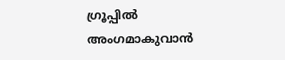ഗ്രൂപ്പിൽ അംഗമാകുവാൻ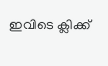ഇവിടെ ക്ലിക്ക്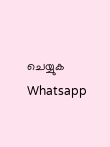ചെയ്യുക Whatsapp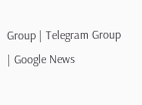Group | Telegram Group | Google News